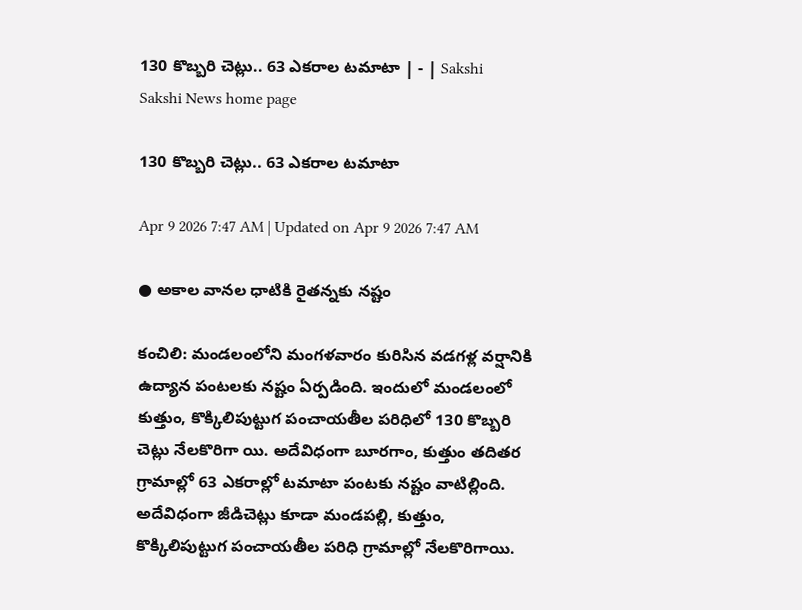130 కొబ్బరి చెట్లు.. 63 ఎకరాల టమాటా | - | Sakshi
Sakshi News home page

130 కొబ్బరి చెట్లు.. 63 ఎకరాల టమాటా

Apr 9 2026 7:47 AM | Updated on Apr 9 2026 7:47 AM

● అకాల వానల ధాటికి రైతన్నకు నష్టం

కంచిలి: మండలంలోని మంగళవారం కురిసిన వడగళ్ల వర్షానికి ఉద్యాన పంటలకు నష్టం ఏర్పడింది. ఇందులో మండలంలో కుత్తుం, కొక్కిలిపుట్టుగ పంచాయతీల పరిధిలో 130 కొబ్బరి చెట్లు నేలకొరిగా యి. అదేవిధంగా బూరగాం, కుత్తుం తదితర గ్రామాల్లో 63 ఎకరాల్లో టమాటా పంటకు నష్టం వాటిల్లింది. అదేవిధంగా జీడిచెట్లు కూడా మండపల్లి, కుత్తుం, కొక్కిలిపుట్టుగ పంచాయతీల పరిధి గ్రామాల్లో నేలకొరిగాయి.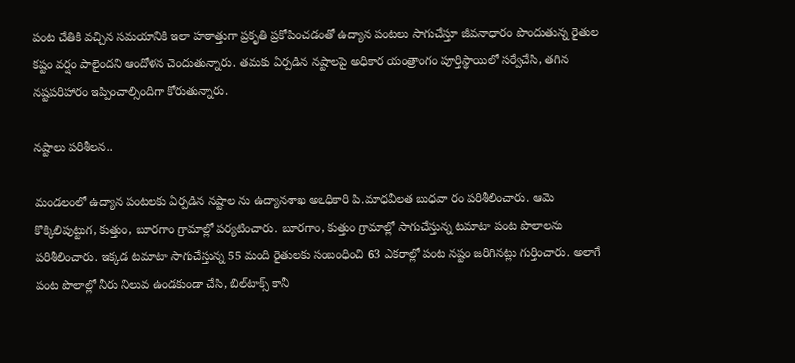పంట చేతికి వచ్చిన సమయానికి ఇలా హఠాత్తుగా ప్రకృతి ప్రకోపించడంతో ఉద్యాన పంటలు సాగుచేస్తూ జీవనాధారం పొందుతున్న రైతుల కష్టం వర్షం పాలైందని ఆందోళన చెందుతున్నారు. తమకు ఏర్పడిన నష్టాలపై అధికార యంత్రాంగం పూర్తిస్థాయిలో సర్వేచేసి, తగిన నష్టపరిహారం ఇప్పించాల్సిందిగా కోరుతున్నారు.

నష్టాలు పరిశీలన..

మండలంలో ఉద్యాన పంటలకు ఏర్పడిన నష్టాల ను ఉద్యానశాఖ అఽధికారి పి.మాధవీలత బుధవా రం పరిశీలించారు. ఆమె కొక్కిలిపుట్టుగ, కుత్తుం, బూరగాం గ్రామాల్లో పర్యటించారు. బూరగాం, కుత్తుం గ్రామాల్లో సాగుచేస్తున్న టమాటా పంట పొలాలను పరిశీలించారు. ఇక్కడ టమాటా సాగుచేస్తున్న 55 మంది రైతులకు సంబంధించి 63 ఎకరాల్లో పంట నష్టం జరిగినట్లు గుర్తించారు. అలాగే పంట పొలాల్లో నీరు నిలువ ఉండకుండా చేసి, బిల్‌టాక్స్‌ కానీ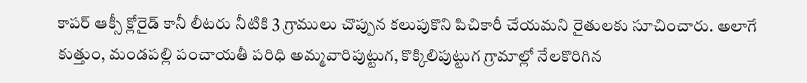కాపర్‌ ఆక్సీ క్లోరైడ్‌ కానీ లీటరు నీటికి 3 గ్రాములు చొప్పున కలుపుకొని పిచికారీ చేయమని రైతులకు సూచించారు. అలాగే కుత్తుం, మండపల్లి పంచాయతీ పరిధి అమ్మవారిపుట్టుగ, కొక్కిలిపుట్టుగ గ్రామాల్లో నేలకొరిగిన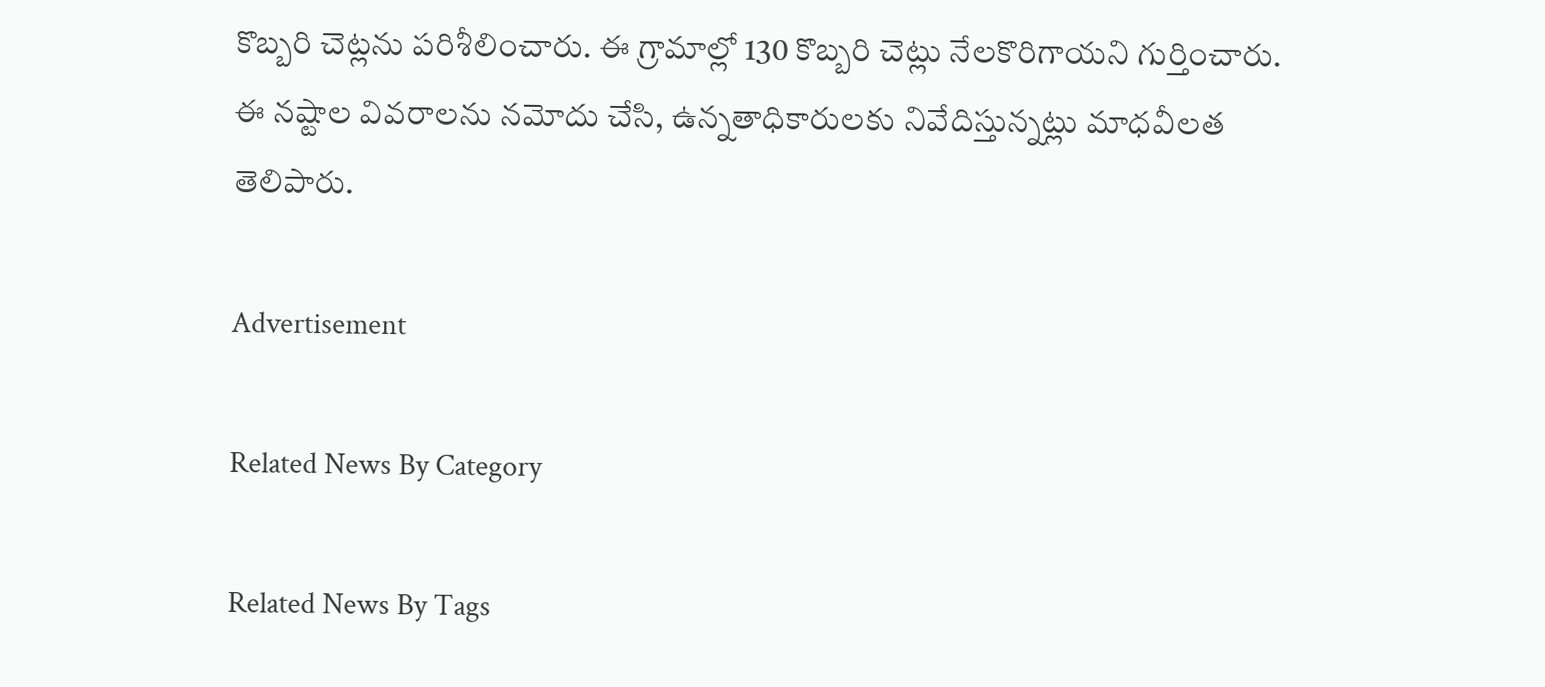కొబ్బరి చెట్లను పరిశీలించారు. ఈ గ్రామాల్లో 130 కొబ్బరి చెట్లు నేలకొరిగాయని గుర్తించారు. ఈ నష్టాల వివరాలను నమోదు చేసి, ఉన్నతాధికారులకు నివేదిస్తున్నట్లు మాధవీలత తెలిపారు.

Advertisement

Related News By Category

Related News By Tags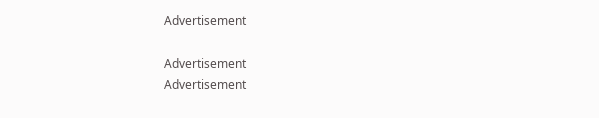Advertisement

Advertisement
Advertisement